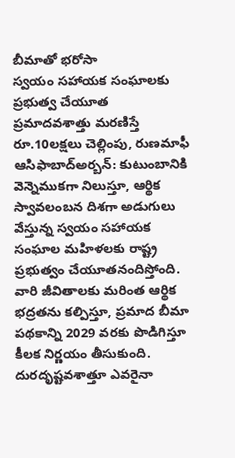బీమాతో భరోసా
స్వయం సహాయక సంఘాలకు ప్రభుత్వ చేయూత ప్రమాదవశాత్తు మరణిస్తే రూ.10లక్షలు చెల్లింపు, రుణమాఫీ
ఆసిఫాబాద్అర్బన్: కుటుంబానికి వెన్నెముకగా నిలుస్తూ, ఆర్థిక స్వావలంబన దిశగా అడుగులు వేస్తున్న స్వయం సహాయక సంఘాల మహిళలకు రాష్ట్ర ప్రభుత్వం చేయూతనందిస్తోంది. వారి జీవితాలకు మరింత ఆర్థిక భద్రతను కల్పిస్తూ, ప్రమాద బీమా పథకాన్ని 2029 వరకు పొడిగిస్తూ కీలక నిర్ణయం తీసుకుంది. దురదృష్టవశాత్తూ ఎవరైనా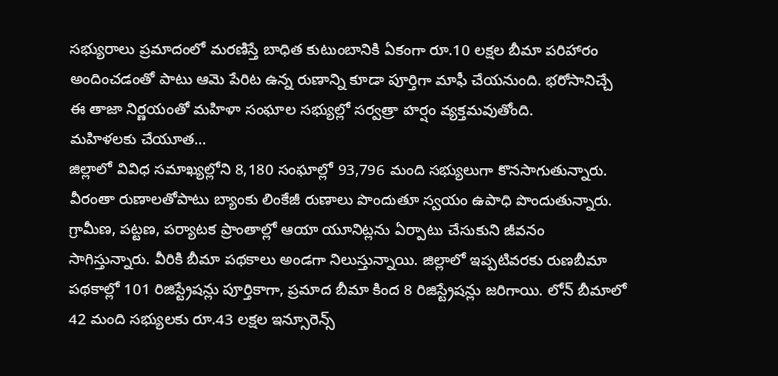సభ్యురాలు ప్రమాదంలో మరణిస్తే బాధిత కుటుంబానికి ఏకంగా రూ.10 లక్షల బీమా పరిహారం అందించడంతో పాటు ఆమె పేరిట ఉన్న రుణాన్ని కూడా పూర్తిగా మాఫీ చేయనుంది. భరోసానిచ్చే ఈ తాజా నిర్ణయంతో మహిళా సంఘాల సభ్యుల్లో సర్వత్రా హర్షం వ్యక్తమవుతోంది.
మహిళలకు చేయూత...
జిల్లాలో వివిధ సమాఖ్యల్లోని 8,180 సంఘాల్లో 93,796 మంది సభ్యులుగా కొనసాగుతున్నారు. వీరంతా రుణాలతోపాటు బ్యాంకు లింకేజీ రుణాలు పొందుతూ స్వయం ఉపాధి పొందుతున్నారు. గ్రామీణ, పట్టణ, పర్యాటక ప్రాంతాల్లో ఆయా యూనిట్లను ఏర్పాటు చేసుకుని జీవనం సాగిస్తున్నారు. వీరికి బీమా పథకాలు అండగా నిలుస్తున్నాయి. జిల్లాలో ఇప్పటివరకు రుణబీమా పథకాల్లో 101 రిజిస్ట్రేషన్లు పూర్తికాగా, ప్రమాద బీమా కింద 8 రిజిస్ట్రేషన్లు జరిగాయి. లోన్ బీమాలో 42 మంది సభ్యులకు రూ.43 లక్షల ఇన్సూరెన్స్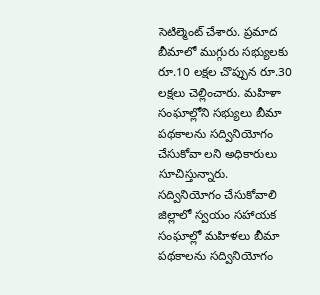సెటిల్మెంట్ చేశారు. ప్రమాద బీమాలో ముగ్గురు సభ్యులకు రూ.10 లక్షల చొప్పున రూ.30 లక్షలు చెల్లించారు. మహిళా సంఘాల్లోని సభ్యులు బీమా పథకాలను సద్వినియోగం చేసుకోవా లని అధికారులు సూచిస్తున్నారు.
సద్వినియోగం చేసుకోవాలి
జిల్లాలో స్వయం సహాయక సంఘాల్లో మహిళలు బీమా పథకాలను సద్వినియోగం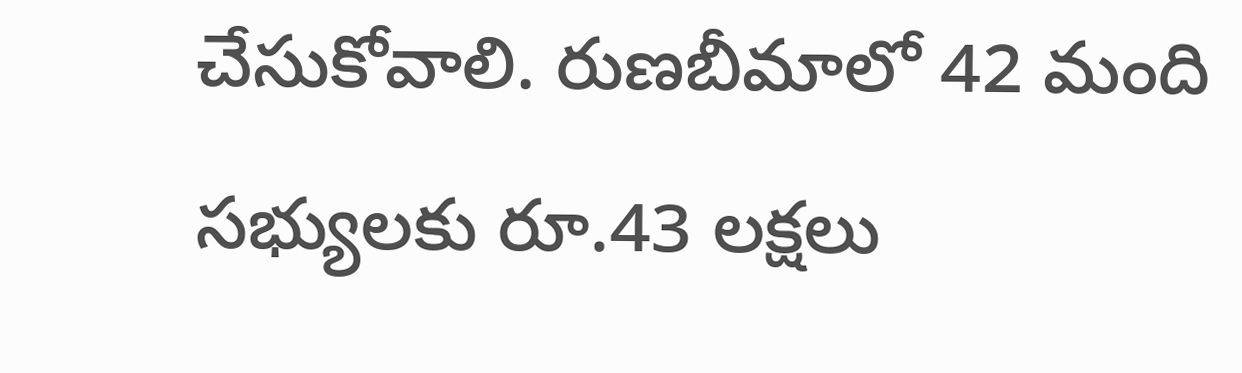చేసుకోవాలి. రుణబీమాలో 42 మంది సభ్యులకు రూ.43 లక్షలు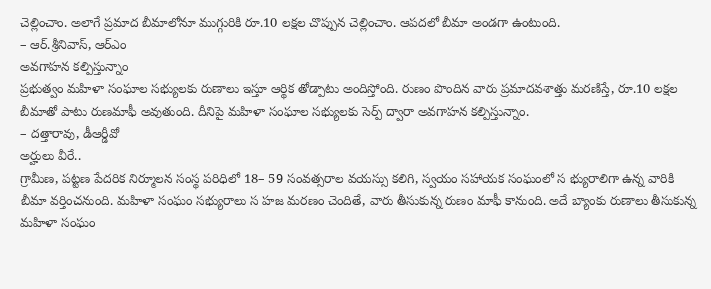చెల్లించాం. అలాగే ప్రమాద బీమాలోనూ ముగ్గురికి రూ.10 లక్షల చొప్పున చెల్లించాం. ఆపదలో బీమా అండగా ఉంటుంది.
– ఆర్.శ్రీనివాస్, ఆర్ఎం
అవగాహన కల్పిస్తున్నాం
ప్రభుత్వం మహిళా సంఘాల సభ్యులకు రుణాలు ఇస్తూ ఆర్థిక తోడ్పాటు అందిస్తోంది. రుణం పొందిన వారు ప్రమాదవశాత్తు మరణిస్తే, రూ.10 లక్షల బీమాతో పాటు రుణమాఫీ అవుతుంది. దీనిపై మహిళా సంఘాల సభ్యులకు సెర్ప్ ద్వారా అవగాహన కల్పిస్తున్నాం.
– దత్తారావు, డీఆర్డీవో
అర్హులు వీరే..
గ్రామీణ, పట్టణ పేదరిక నిర్మూలన సంస్థ పరిధిలో 18– 59 సంవత్సరాల వయస్సు కలిగి, స్వయం సహాయక సంఘంలో స భ్యురాలిగా ఉన్న వారికి బీమా వర్తించనుంది. మహిళా సంఘం సభ్యురాలు స హజ మరణం చెందితే, వారు తీసుకున్న రుణం మాఫీ కానుంది. అదే బ్యాంకు రుణాలు తీసుకున్న మహిళా సంఘం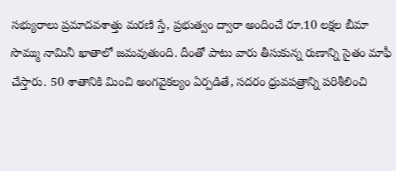సభ్యురాలు ప్రమాదవశాత్తు మరణి స్తే, ప్రభుత్వం ద్వారా అందించే రూ.10 లక్షల బీమా సొమ్ము నామినీ ఖాతాలో జమవుతుంది. దీంతో పాటు వారు తీసుకున్న రుణాన్ని సైతం మాఫీ చేస్తారు. 50 శాతానికి మించి అంగవైకల్యం ఏర్పడితే, సదరం ధ్రువపత్రాన్ని పరిశీలించి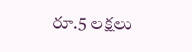రూ.5 లక్షలు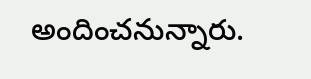అందించనున్నారు.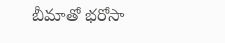బీమాతో భరోసా